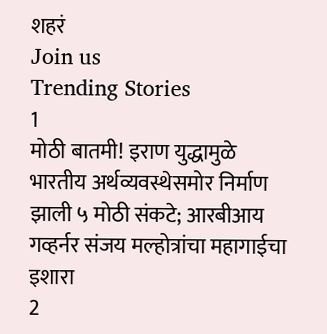शहरं
Join us
Trending Stories
1
मोठी बातमी! इराण युद्धामुळे भारतीय अर्थव्यवस्थेसमोर निर्माण झाली ५ मोठी संकटे; आरबीआय गव्हर्नर संजय मल्होत्रांचा महागाईचा इशारा
2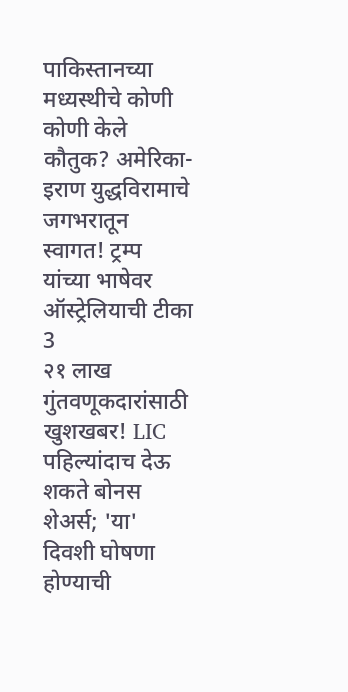पाकिस्तानच्या मध्यस्थीचे कोणी कोणी केले कौतुक? अमेरिका-इराण युद्धविरामाचे जगभरातून स्वागत! ट्रम्प यांच्या भाषेवर ऑस्ट्रेलियाची टीका
3
२१ लाख गुंतवणूकदारांसाठी खुशखबर! LIC पहिल्यांदाच देऊ शकते बोनस शेअर्स; 'या' दिवशी घोषणा होण्याची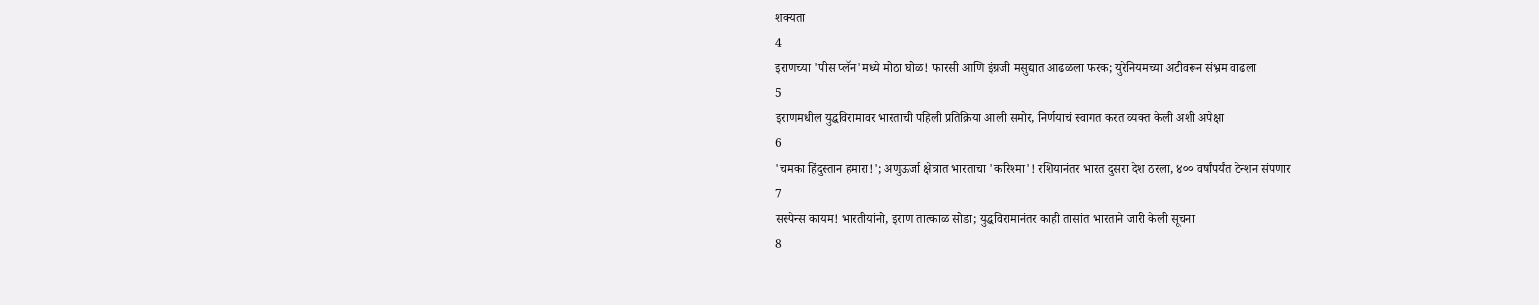शक्यता
4
इराणच्या 'पीस प्लॅन'मध्ये मोठा घोळ! फारसी आणि इंग्रजी मसुद्यात आढळला फरक; युरेनियमच्या अटीवरून संभ्रम वाढला
5
इराणमधील युद्धविरामावर भारताची पहिली प्रतिक्रिया आली समोर, निर्णयाचं स्वागत करत व्यक्त केली अशी अपेक्षा
6
'चमका हिंदुस्तान हमारा!'; अणुऊर्जा क्षेत्रात भारताचा 'करिश्मा'! रशियानंतर भारत दुसरा देश ठरला, ४०० वर्षांपर्यंत टेन्शन संपणार
7
सस्पेन्स कायम! भारतीयांनो, इराण तात्काळ सोडा; युद्धविरामानंतर काही तासांत भारताने जारी केली सूचना
8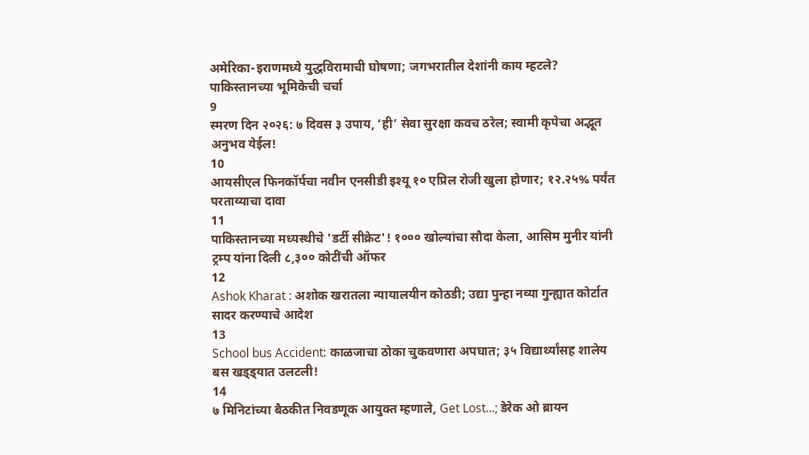अमेरिका-इराणमध्ये युद्धविरामाची घोषणा; जगभरातील देशांनी काय म्हटले? पाकिस्तानच्या भूमिकेची चर्चा
9
स्मरण दिन २०२६: ७ दिवस ३ उपाय, ‘ही’ सेवा सुरक्षा कवच ठरेल; स्वामी कृपेचा अद्भूत अनुभव येईल!
10
आयसीएल फिनकॉर्पचा नवीन एनसीडी इश्यू १० एप्रिल रोजी खुला होणार; १२.२५% पर्यंत परताव्याचा दावा
11
पाकिस्तानच्या मध्यस्थीचे 'डर्टी सीक्रेट'! १००० खोल्यांचा सौदा केला, आसिम मुनीर यांनी ट्रम्प यांना दिली ८,३०० कोटींची ऑफर
12
Ashok Kharat : अशोक खरातला न्यायालयीन कोठडी; उद्या पुन्हा नव्या गुन्ह्यात कोर्टात सादर करण्याचे आदेश
13
School bus Accident: काळजाचा ठोका चुकवणारा अपघात; ३५ विद्यार्थ्यांसह शालेय बस खड्ड्यात उलटली!
14
७ मिनिटांच्या बैठकीत निवडणूक आयुक्त म्हणाले, Get Lost...; डेरेक ओ ब्रायन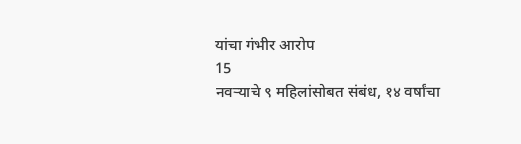यांचा गंभीर आरोप
15
नवऱ्याचे ९ महिलांसोबत संबंध, १४ वर्षांचा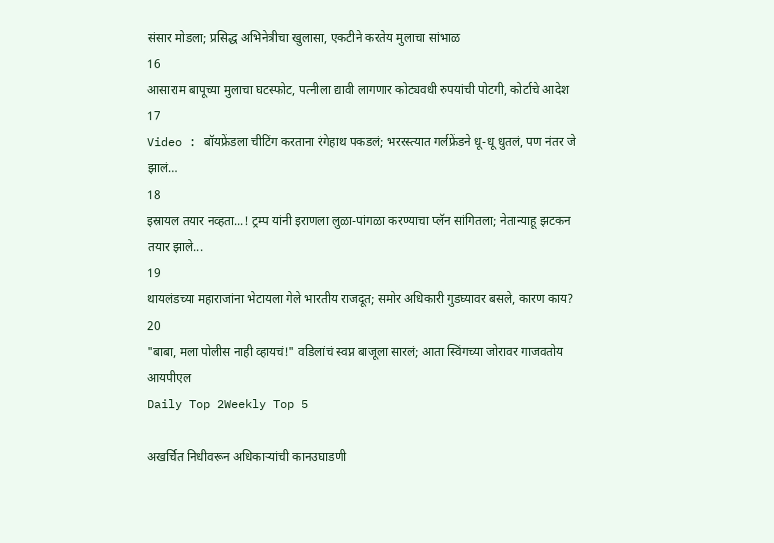संसार मोडला; प्रसिद्ध अभिनेत्रीचा खुलासा, एकटीने करतेय मुलाचा सांभाळ
16
आसाराम बापूच्या मुलाचा घटस्फोट, पत्नीला द्यावी लागणार कोट्यवधी रुपयांची पोटगी, कोर्टाचे आदेश
17
Video : बॉयफ्रेंडला चीटिंग करताना रंगेहाथ पकडलं; भररस्त्यात गर्लफ्रेंडने धू-धू धुतलं, पण नंतर जे झालं…
18
इस्रायल तयार नव्हता...! ट्रम्प यांनी इराणला लुळा-पांगळा करण्याचा प्लॅन सांगितला; नेतान्याहू झटकन तयार झाले...
19
थायलंडच्या महाराजांना भेटायला गेले भारतीय राजदूत; समोर अधिकारी गुडघ्यावर बसले, कारण काय?
20
"बाबा, मला पोलीस नाही व्हायचं!" वडिलांचं स्वप्न बाजूला सारलं; आता स्विंगच्या जोरावर गाजवतोय आयपीएल
Daily Top 2Weekly Top 5

अखर्चित निधीवरून अधिकाऱ्यांची कानउघाडणी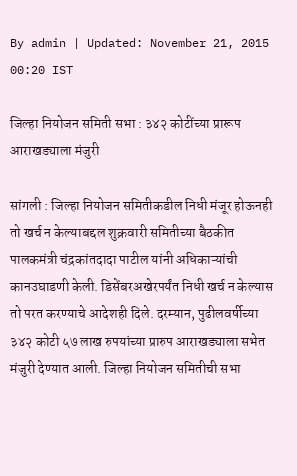By admin | Updated: November 21, 2015 00:20 IST

जिल्हा नियोजन समिती सभा : ३४२ कोटींच्या प्रारूप आराखड्याला मंजुरी

सांगली : जिल्हा नियोजन समितीकडील निधी मंजूर होऊनही तो खर्च न केल्याबद्दल शुक्रवारी समितीच्या बैठकीत पालकमंत्री चंद्रकांतदादा पाटील यांनी अधिकाऱ्यांची कानउघाडणी केली. डिसेंबरअखेरपर्यंत निधी खर्च न केल्यास तो परत करण्याचे आदेशही दिले. दरम्यान, पुढीलवर्षीच्या ३४२ कोटी ५७ लाख रुपयांच्या प्रारुप आराखड्याला सभेत मंजुरी देण्यात आली. जिल्हा नियोजन समितीची सभा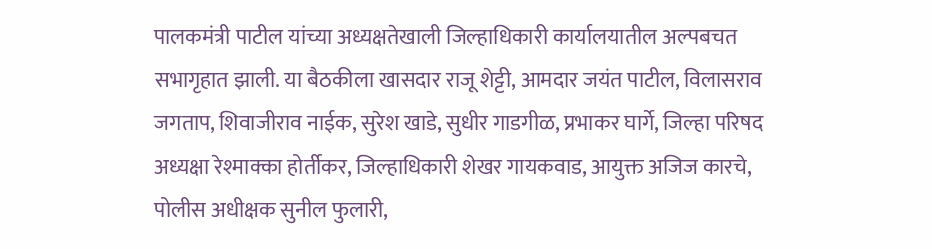पालकमंत्री पाटील यांच्या अध्यक्षतेखाली जिल्हाधिकारी कार्यालयातील अल्पबचत सभागृहात झाली. या बैठकीला खासदार राजू शेट्टी, आमदार जयंत पाटील, विलासराव जगताप, शिवाजीराव नाईक, सुरेश खाडे, सुधीर गाडगीळ, प्रभाकर घार्गे, जिल्हा परिषद अध्यक्षा रेश्माक्का होर्तीकर, जिल्हाधिकारी शेखर गायकवाड, आयुक्त अजिज कारचे, पोलीस अधीक्षक सुनील फुलारी,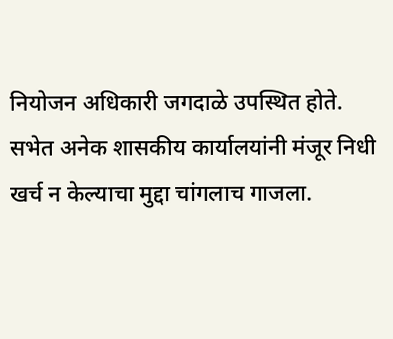नियोजन अधिकारी जगदाळे उपस्थित होते. सभेत अनेक शासकीय कार्यालयांनी मंजूर निधी खर्च न केल्याचा मुद्दा चांगलाच गाजला.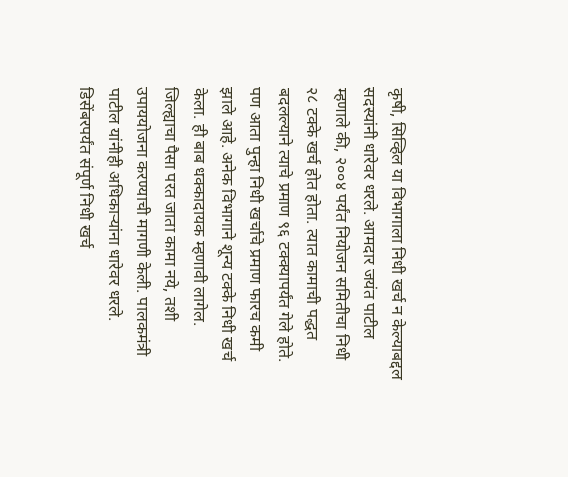कृषी, सिव्हिल या विभागाला निधी खर्च न केल्याबद्दल सदस्यांनी धारेवर धरले. आमदार जयंत पाटील म्हणाले की, २००४ पर्यंत नियोजन समितीचा निधी २८ टक्के खर्च होत होता. त्यात कामाची पद्धत बदलल्याने त्याचे प्रमाण ९६ टक्क्यापर्यंत गेले होते. पण आता पुन्हा निधी खर्चाचे प्रमाण फारच कमी झाले आहे. अनेक विभागाने शून्य टक्के निधी खर्च केला. ही बाब धक्कादायक म्हणावी लागेल. जिल्ह्याचा पैसा परत जाता कामा नये, तशी उपाययोजना करण्याची मागणी केली. पालकमंत्री पाटील यांनीही अधिकाऱ्यांना धारेवर धरले. डिसेंबरपर्यंत संपूर्ण निधी खर्च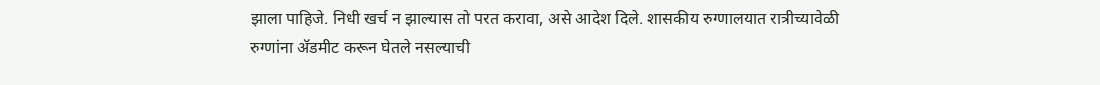झाला पाहिजे. निधी खर्च न झाल्यास तो परत करावा, असे आदेश दिले. शासकीय रुग्णालयात रात्रीच्यावेळी रुग्णांना अ‍ॅडमीट करून घेतले नसल्याची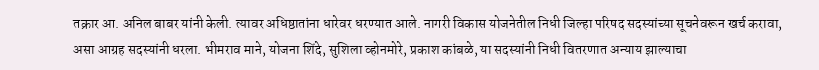तक्रार आ. अनिल बाबर यांनी केली. त्यावर अधिष्ठातांना धारेवर धरण्यात आले. नागरी विकास योजनेतील निधी जिल्हा परिषद सदस्यांच्या सूचनेवरून खर्च करावा, असा आग्रह सदस्यांनी धरला. भीमराव माने, योजना शिंदे, सुशिला व्होनमोरे, प्रकाश कांबळे, या सदस्यांनी निधी वितरणात अन्याय झाल्याचा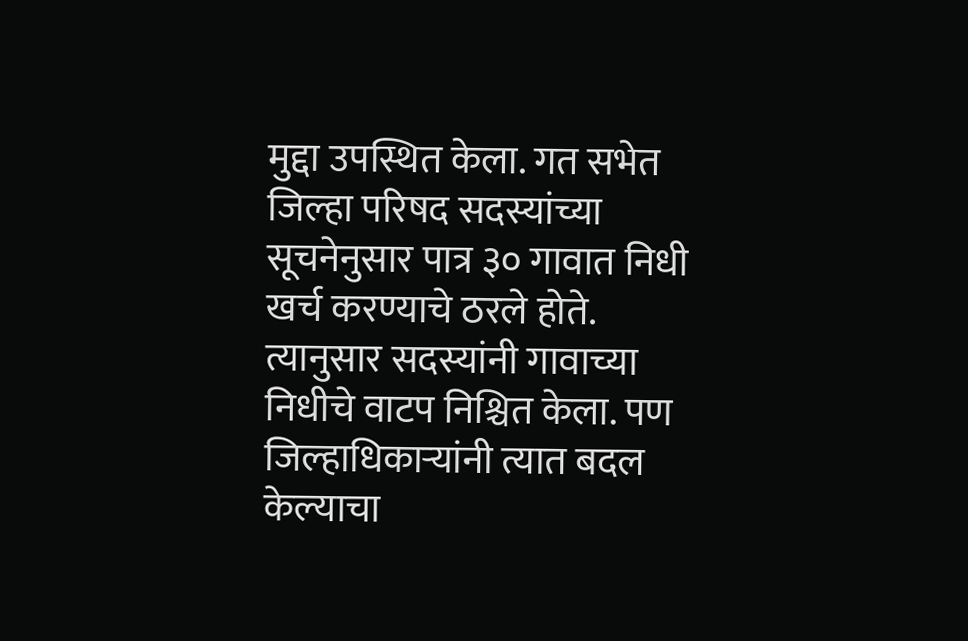मुद्दा उपस्थित केला. गत सभेत जिल्हा परिषद सदस्यांच्या सूचनेनुसार पात्र ३० गावात निधी खर्च करण्याचे ठरले होते. त्यानुसार सदस्यांनी गावाच्या निधीचे वाटप निश्चित केला. पण जिल्हाधिकाऱ्यांनी त्यात बदल केल्याचा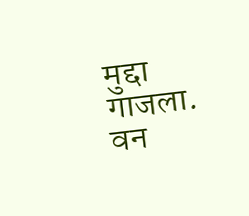मुद्दा गाजला. वन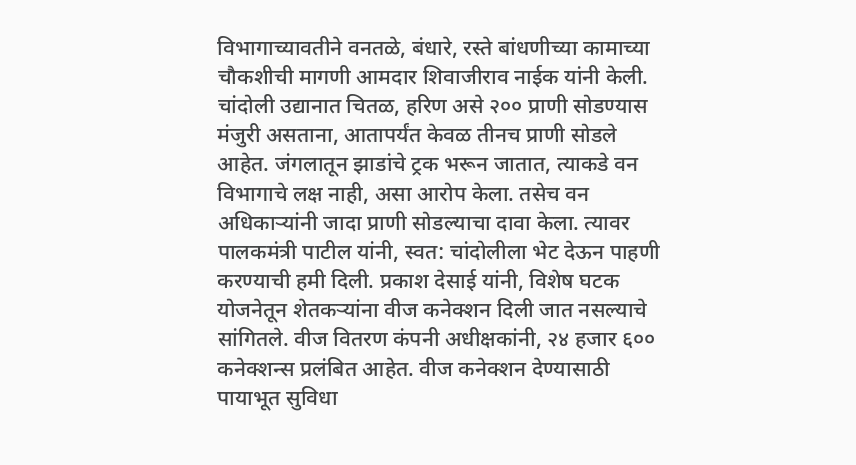विभागाच्यावतीने वनतळे, बंधारे, रस्ते बांधणीच्या कामाच्या चौकशीची मागणी आमदार शिवाजीराव नाईक यांनी केली. चांदोली उद्यानात चितळ, हरिण असे २०० प्राणी सोडण्यास मंजुरी असताना, आतापर्यंत केवळ तीनच प्राणी सोडले आहेत. जंगलातून झाडांचे ट्रक भरून जातात, त्याकडे वन विभागाचे लक्ष नाही, असा आरोप केला. तसेच वन अधिकाऱ्यांनी जादा प्राणी सोडल्याचा दावा केला. त्यावर पालकमंत्री पाटील यांनी, स्वत: चांदोलीला भेट देऊन पाहणी करण्याची हमी दिली. प्रकाश देसाई यांनी, विशेष घटक योजनेतून शेतकऱ्यांना वीज कनेक्शन दिली जात नसल्याचे सांगितले. वीज वितरण कंपनी अधीक्षकांनी, २४ हजार ६०० कनेक्शन्स प्रलंबित आहेत. वीज कनेक्शन देण्यासाठी पायाभूत सुविधा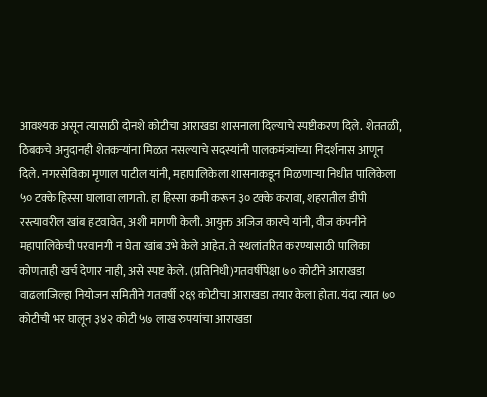आवश्यक असून त्यासाठी दोनशे कोटीचा आराखडा शासनाला दिल्याचे स्पष्टीकरण दिले. शेततळी, ठिबकचे अनुदानही शेतकऱ्यांना मिळत नसल्याचे सदस्यांनी पालकमंत्र्यांच्या निदर्शनास आणून दिले. नगरसेविका मृणाल पाटील यांनी, महापालिकेला शासनाकडून मिळणाऱ्या निधीत पालिकेला ५० टक्के हिस्सा घालावा लागतो. हा हिस्सा कमी करून ३० टक्के करावा, शहरातील डीपी रस्त्यावरील खांब हटवावेत, अशी मागणी केली. आयुक्त अजिज कारचे यांनी, वीज कंपनीने महापालिकेची परवानगी न घेता खांब उभे केले आहेत. ते स्थलांतरित करण्यासाठी पालिका कोणताही खर्च देणार नाही, असे स्पष्ट केले. (प्रतिनिधी)गतवर्षीपेक्षा ७० कोटीने आराखडा वाढलाजिल्हा नियोजन समितीने गतवर्षी २६९ कोटीचा आराखडा तयार केला होता. यंदा त्यात ७० कोटीची भर घालून ३४२ कोटी ५७ लाख रुपयांचा आराखडा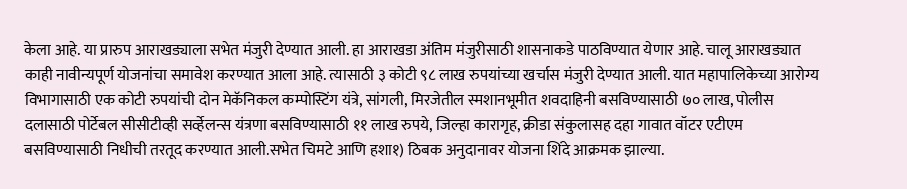केला आहे. या प्रारुप आराखड्याला सभेत मंजुरी देण्यात आली. हा आराखडा अंतिम मंजुरीसाठी शासनाकडे पाठविण्यात येणार आहे. चालू आराखड्यात काही नावीन्यपूर्ण योजनांचा समावेश करण्यात आला आहे. त्यासाठी ३ कोटी ९८ लाख रुपयांच्या खर्चास मंजुरी देण्यात आली. यात महापालिकेच्या आरोग्य विभागासाठी एक कोटी रुपयांची दोन मेकॅनिकल कम्पोस्टिंग यंत्रे, सांगली, मिरजेतील स्मशानभूमीत शवदाहिनी बसविण्यासाठी ७० लाख, पोलीस दलासाठी पोर्टेबल सीसीटीव्ही सर्व्हेलन्स यंत्रणा बसविण्यासाठी ११ लाख रुपये, जिल्हा कारागृह, क्रीडा संकुलासह दहा गावात वॉटर एटीएम बसविण्यासाठी निधीची तरतूद करण्यात आली.सभेत चिमटे आणि हशा१) ठिबक अनुदानावर योजना शिंदे आक्रमक झाल्या.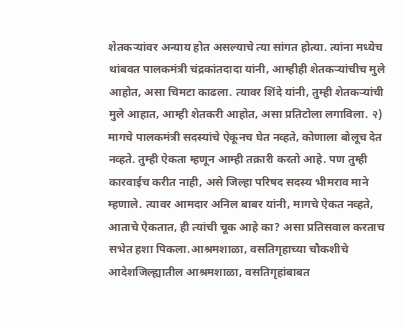शेतकऱ्यांवर अन्याय होत असल्याचे त्या सांगत होत्या. त्यांना मध्येच थांबवत पालकमंत्री चंद्रकांतदादा यांनी, आम्हीही शेतकऱ्यांचीच मुले आहोत, असा चिमटा काढला. त्यावर शिंदे यांनी, तुम्ही शेतकऱ्यांची मुले आहात, आम्ही शेतकरी आहोत, असा प्रतिटोला लगाविला. २) मागचे पालकमंत्री सदस्यांचे ऐकूनच घेत नव्हते, कोणाला बोलूच देत नव्हते. तुम्ही ऐकता म्हणून आम्ही तक्रारी करतो आहे. पण तुम्ही कारवाईच करीत नाही, असे जिल्हा परिषद सदस्य भीमराव माने म्हणाले. त्यावर आमदार अनिल बाबर यांनी, मागचे ऐकत नव्हते, आताचे ऐकतात, ही त्यांची चूक आहे का? असा प्रतिसवाल करताच सभेत हशा पिकला.आश्रमशाळा, वसतिगृहाच्या चौकशीचे आदेशजिल्ह्यातील आश्रमशाळा, वसतिगृहांबाबत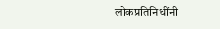लोकप्रतिनिधींनी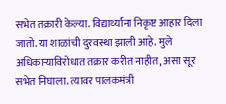सभेत तक्रारी केल्या. विद्यार्थ्यांना निकृष्ट आहार दिला जातो. या शाळांची दुरवस्था झाली आहे. मुले अधिकाऱ्याविरोधात तक्रार करीत नाहीत, असा सूर सभेत निघाला. त्यावर पालकमंत्री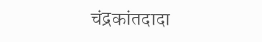चंद्रकांतदादा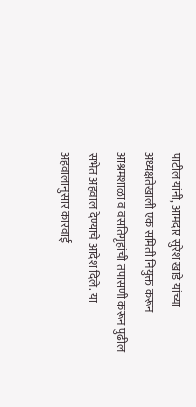पाटील यांनी, आमदार सुरेश खाडे यांच्या अध्यक्षतेखाली एक समिती नियुक्त करून आश्रमशाळा व वसतिगृहांची तपासणी करून पुढील सभेत अहवाल देण्याचे आदेश दिले. या अहवालानुसार कारवाई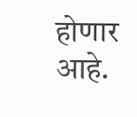होणार आहे.